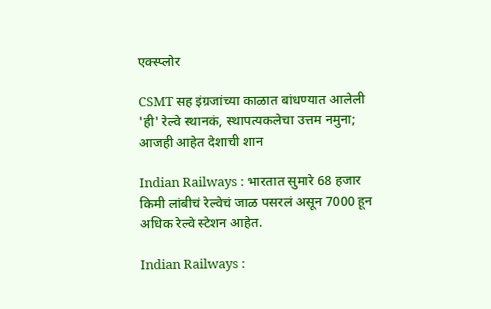एक्स्प्लोर

CSMT सह इंग्रजांच्या काळात बांधण्यात आलेली 'ही' रेल्वे स्थानकं, स्थापत्यकलेचा उत्तम नमुना; आजही आहेत देशाची शान

Indian Railways : भारतात सुमारे 68 हजार किमी लांबीचं रेल्वेचं जाळ पसरलं असून 7000 हून अधिक रेल्वे स्टेशन आहेत.

Indian Railways :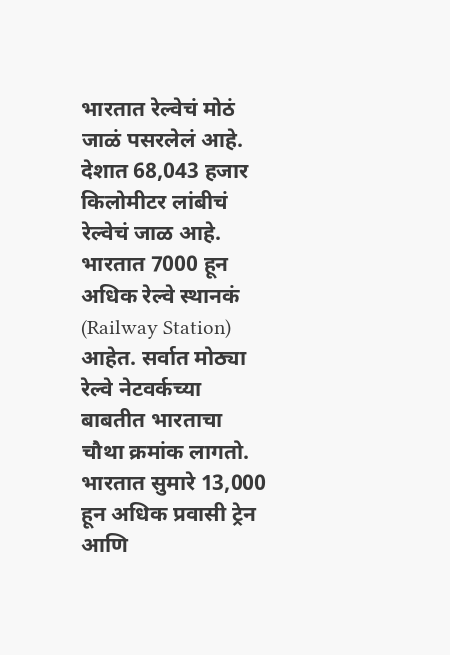भारतात रेल्वेचं मोठं जाळं पसरलेलं आहे. देशात 68,043 हजार किलोमीटर लांबीचं रेल्वेचं जाळ आहे. भारतात 7000 हून अधिक रेल्वे स्थानकं (Railway Station) आहेत. सर्वात मोठ्या रेल्वे नेटवर्कच्या बाबतीत भारताचा चौथा क्रमांक लागतो. भारतात सुमारे 13,000 हून अधिक प्रवासी ट्रेन आणि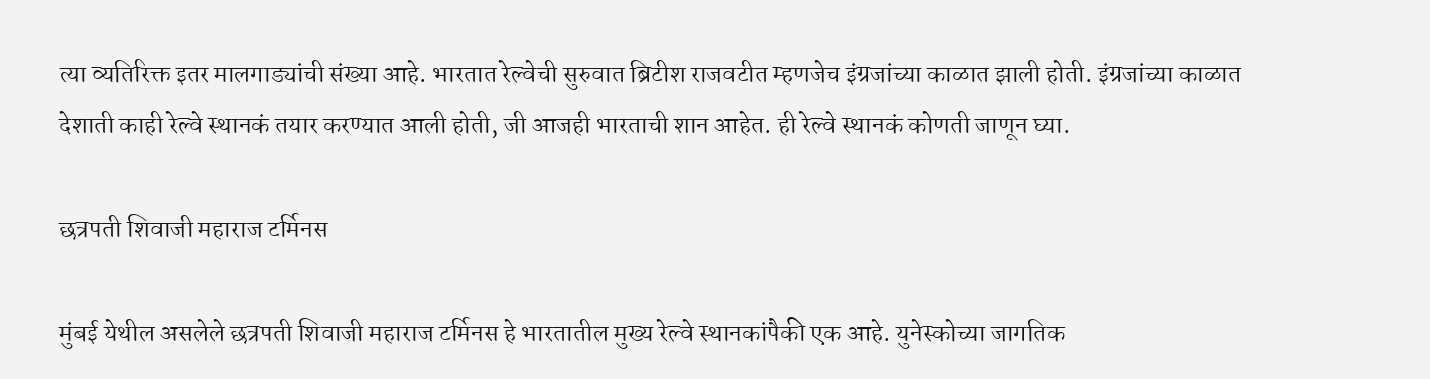त्या व्यतिरिक्त इतर मालगाड्यांची संख्या आहे. भारतात रेल्वेची सुरुवात ब्रिटीश राजवटीत म्हणजेच इंग्रजांच्या काळात झाली होती. इंग्रजांच्या काळात देशाती काही रेल्वे स्थानकं तयार करण्यात आली होती, जी आजही भारताची शान आहेत. ही रेल्वे स्थानकं कोणती जाणून घ्या.

छत्रपती शिवाजी महाराज टर्मिनस

मुंबई येथील असलेले छत्रपती शिवाजी महाराज टर्मिनस हे भारतातील मुख्य रेल्वे स्थानकांपैकी एक आहे. युनेस्कोच्या जागतिक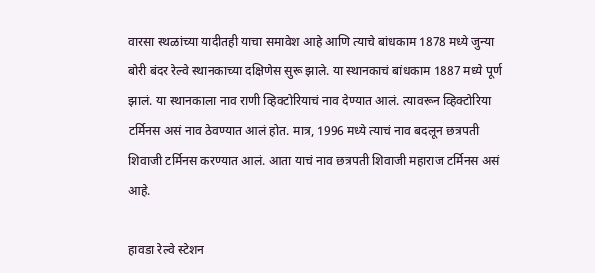वारसा स्थळांच्या यादीतही याचा समावेश आहे आणि त्याचे बांधकाम 1878 मध्ये जुन्या बोरी बंदर रेल्वे स्थानकाच्या दक्षिणेस सुरू झाले. या स्थानकाचं बांधकाम 1887 मध्ये पूर्ण झालं. या स्थानकाला नाव राणी व्हिक्टोरियाचं नाव देण्यात आलं. त्यावरून व्हिक्टोरिया टर्मिनस असं नाव ठेवण्यात आलं होत. मात्र, 1996 मध्ये त्याचं नाव बदलून छत्रपती शिवाजी टर्मिनस करण्यात आलं. आता याचं नाव छत्रपती शिवाजी महाराज टर्मिनस असं आहे.

हावडा रेल्वे स्टेशन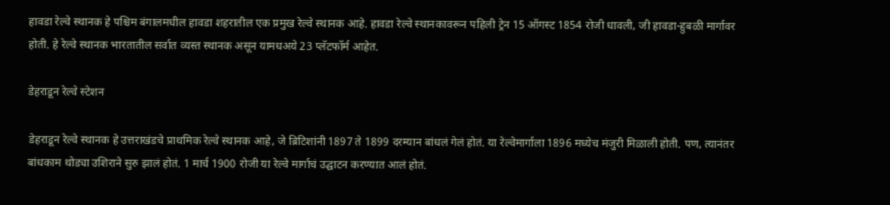हावडा रेल्वे स्थानक हे पश्चिम बंगालमधील हावडा शहरातील एक प्रमुख रेल्वे स्थानक आहे. हावडा रेल्वे स्थानकावरून पहिली ट्रेन 15 ऑगस्ट 1854 रोजी धावली, जी हावडा-हुबळी मार्गावर होती. हे रेल्वे स्थानक भारतातील सर्वात व्यस्त स्थानक असून यामधअये 23 प्लॅटफॉर्म आहेत.

डेहराडून रेल्वे स्टेशन

डेहराडून रेल्वे स्थानक हे उत्तराखंडचे प्राथमिक रेल्वे स्थानक आहे, जे ब्रिटिशांनी 1897 ते 1899 दरम्यान बांधलं गेलं होतं. या रेल्वेमार्गाला 1896 मध्येच मंजुरी मिळाली होती. पण, त्यानंतर बांधकाम थोड्या उशिराने सुरु झालं होतं. 1 मार्च 1900 रोजी या रेल्वे मार्गाचं उद्घाटन करण्यात आलं होतं.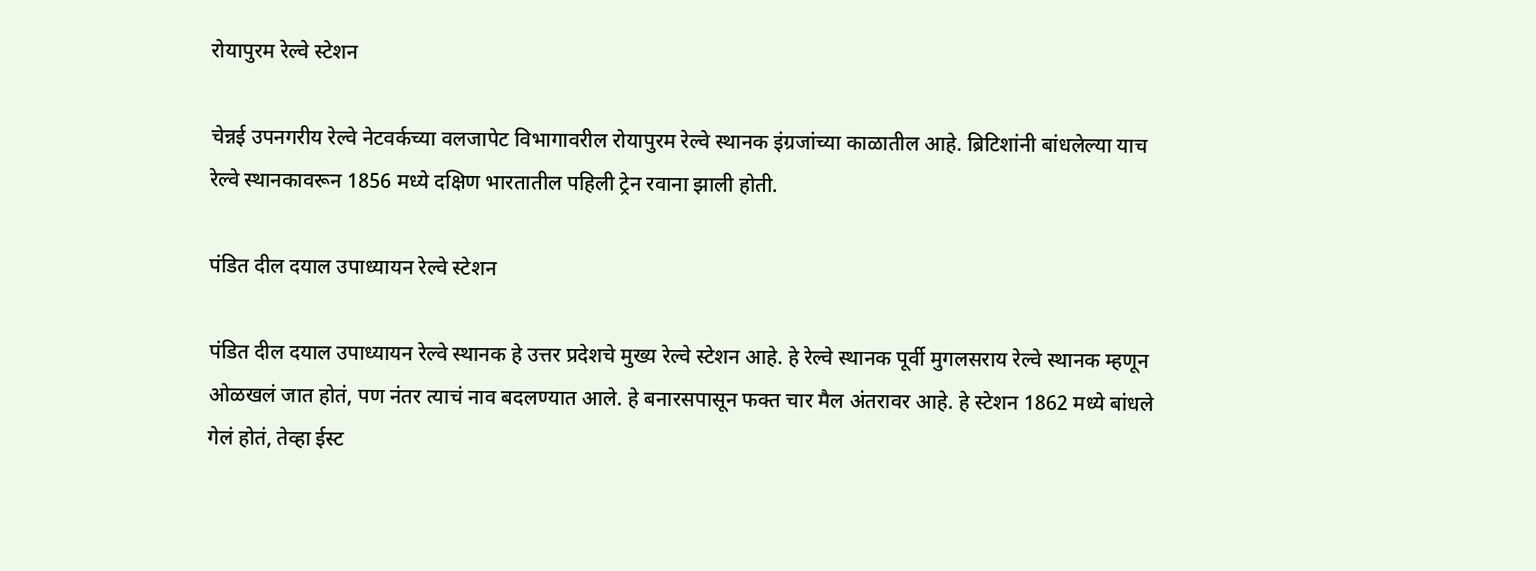रोयापुरम रेल्वे स्टेशन

चेन्नई उपनगरीय रेल्वे नेटवर्कच्या वलजापेट विभागावरील रोयापुरम रेल्वे स्थानक इंग्रजांच्या काळातील आहे. ब्रिटिशांनी बांधलेल्या याच रेल्वे स्थानकावरून 1856 मध्ये दक्षिण भारतातील पहिली ट्रेन रवाना झाली होती.

पंडित दील दयाल उपाध्यायन रेल्वे स्टेशन

पंडित दील दयाल उपाध्यायन रेल्वे स्थानक हे उत्तर प्रदेशचे मुख्य रेल्वे स्टेशन आहे. हे रेल्वे स्थानक पूर्वी मुगलसराय रेल्वे स्थानक म्हणून ओळखलं जात होतं, पण नंतर त्याचं नाव बदलण्यात आले. हे बनारसपासून फक्त चार मैल अंतरावर आहे. हे स्टेशन 1862 मध्ये बांधले गेलं होतं, तेव्हा ईस्ट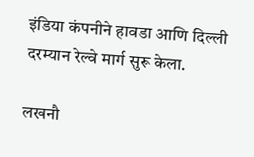इंडिया कंपनीने हावडा आणि दिल्ली दरम्यान रेल्वे मार्ग सुरू केला.

लखनौ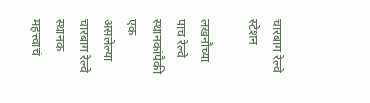चारबाग रेल्वे स्टेशन

लखनौच्या पाच रेल्वे स्थानकांपैकी एक असलेल्या चारबाग रेल्वे स्थानक महत्त्वाचं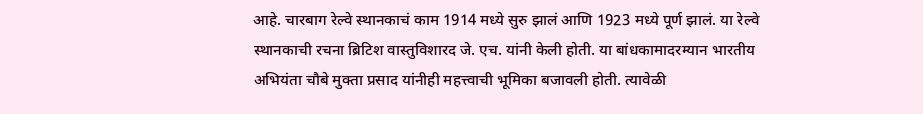आहे. चारबाग रेल्वे स्थानकाचं काम 1914 मध्ये सुरु झालं आणि 1923 मध्ये पूर्ण झालं. या रेल्वे स्थानकाची रचना ब्रिटिश वास्तुविशारद जे. एच. यांनी केली होती. या बांधकामादरम्यान भारतीय अभियंता चौबे मुक्ता प्रसाद यांनीही महत्त्वाची भूमिका बजावली होती. त्यावेळी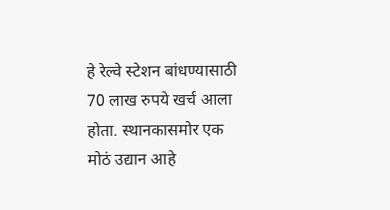हे रेल्वे स्टेशन बांधण्यासाठी 70 लाख रुपये खर्च आला होता. स्थानकासमोर एक मोठं उद्यान आहे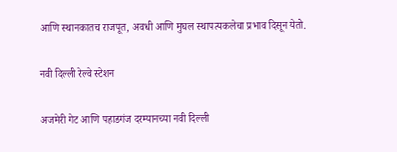आणि स्थानकातच राजपूत, अवधी आणि मुघल स्थापत्यकलेचा प्रभाव दिसून येतो.

नवी दिल्ली रेल्वे स्टेशन

अजमेरी गेट आणि पहाडगंज दरम्यानच्या नवी दिल्ली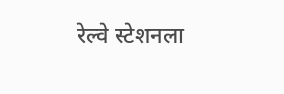रेल्वे स्टेशनला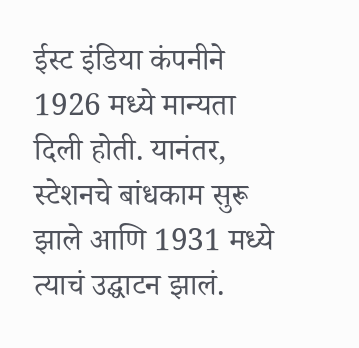ईस्ट इंडिया कंपनीने 1926 मध्ये मान्यता दिली होती. यानंतर, स्टेशनचे बांधकाम सुरू झाले आणि 1931 मध्ये त्याचं उद्घाटन झालं.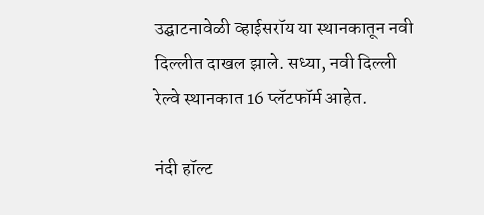उद्घाटनावेळी व्हाईसरॉय या स्थानकातून नवी दिल्लीत दाखल झाले. सध्या, नवी दिल्ली रेल्वे स्थानकात 16 प्लॅटफॉर्म आहेत.

नंदी हॉल्ट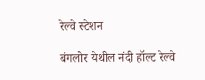रेल्वे स्टेशन

बंगलोर येथील नंदी हॉल्ट रेल्वे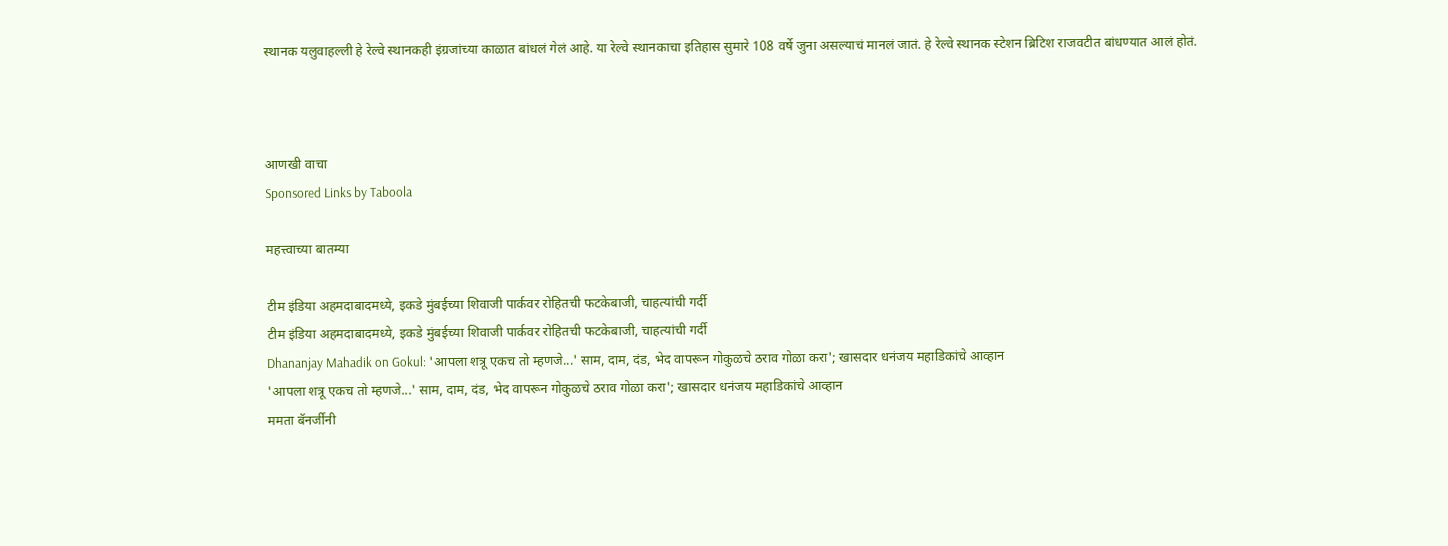स्थानक यलुवाहल्ली हे रेल्वे स्थानकही इंग्रजांच्या काळात बांधलं गेलं आहे. या रेल्वे स्थानकाचा इतिहास सुमारे 108 वर्षे जुना असल्याचं मानलं जातं. हे रेल्वे स्थानक स्टेशन ब्रिटिश राजवटीत बांधण्यात आलं होतं.



आणखी वाचा
Sponsored Links by Taboola

महत्त्वाच्या बातम्या

टीम इंडिया अहमदाबादमध्ये, इकडे मुंबईच्या शिवाजी पार्कवर रोहितची फटकेबाजी, चाहत्यांची गर्दी
टीम इंडिया अहमदाबादमध्ये, इकडे मुंबईच्या शिवाजी पार्कवर रोहितची फटकेबाजी, चाहत्यांची गर्दी
Dhananjay Mahadik on Gokul: 'आपला शत्रू एकच तो म्हणजे...' साम, दाम, दंड, भेद वापरून गोकुळचे ठराव गोळा करा'; खासदार धनंजय महाडिकांचे आव्हान
'आपला शत्रू एकच तो म्हणजे...' साम, दाम, दंड, भेद वापरून गोकुळचे ठराव गोळा करा'; खासदार धनंजय महाडिकांचे आव्हान
ममता बॅनर्जींनी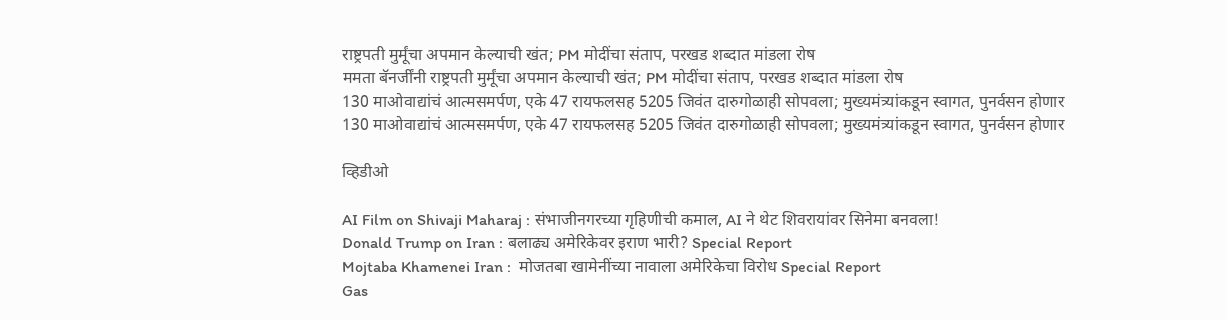राष्ट्रपती मुर्मूंचा अपमान केल्याची खंत; PM मोदींचा संताप, परखड शब्दात मांडला रोष
ममता बॅनर्जींनी राष्ट्रपती मुर्मूंचा अपमान केल्याची खंत; PM मोदींचा संताप, परखड शब्दात मांडला रोष
130 माओवाद्यांचं आत्मसमर्पण, एके 47 रायफलसह 5205 जिवंत दारुगोळाही सोपवला; मुख्यमंत्र्यांकडून स्वागत, पुनर्वसन होणार
130 माओवाद्यांचं आत्मसमर्पण, एके 47 रायफलसह 5205 जिवंत दारुगोळाही सोपवला; मुख्यमंत्र्यांकडून स्वागत, पुनर्वसन होणार

व्हिडीओ

AI Film on Shivaji Maharaj : संभाजीनगरच्या गृहिणीची कमाल, AI ने थेट शिवरायांवर सिनेमा बनवला!
Donald Trump on Iran : बलाढ्य अमेरिकेवर इराण भारी? Special Report
Mojtaba Khamenei Iran :  मोजतबा खामेनींच्या नावाला अमेरिकेचा विरोध Special Report
Gas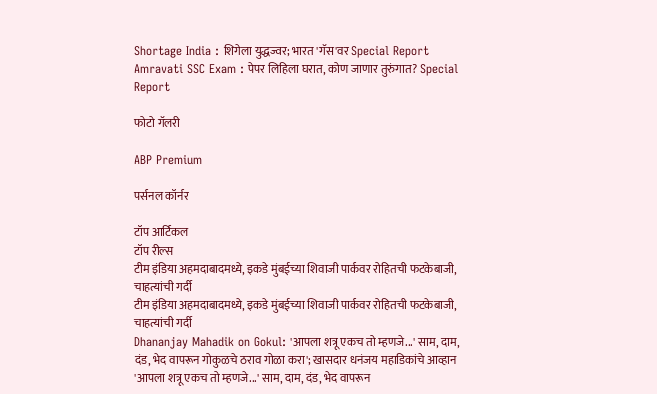Shortage India : शिगेला युद्धज्वर; भारत 'गॅस'वर Special Report
Amravati SSC Exam : पेपर लिहिला घरात, कोण जाणार तुरुंगात? Special Report

फोटो गॅलरी

ABP Premium

पर्सनल कॉर्नर

टॉप आर्टिकल
टॉप रील्स
टीम इंडिया अहमदाबादमध्ये, इकडे मुंबईच्या शिवाजी पार्कवर रोहितची फटकेबाजी, चाहत्यांची गर्दी
टीम इंडिया अहमदाबादमध्ये, इकडे मुंबईच्या शिवाजी पार्कवर रोहितची फटकेबाजी, चाहत्यांची गर्दी
Dhananjay Mahadik on Gokul: 'आपला शत्रू एकच तो म्हणजे...' साम, दाम, दंड, भेद वापरून गोकुळचे ठराव गोळा करा'; खासदार धनंजय महाडिकांचे आव्हान
'आपला शत्रू एकच तो म्हणजे...' साम, दाम, दंड, भेद वापरून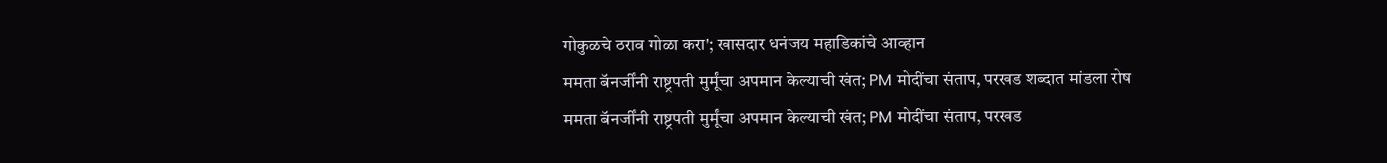गोकुळचे ठराव गोळा करा'; खासदार धनंजय महाडिकांचे आव्हान
ममता बॅनर्जींनी राष्ट्रपती मुर्मूंचा अपमान केल्याची खंत; PM मोदींचा संताप, परखड शब्दात मांडला रोष
ममता बॅनर्जींनी राष्ट्रपती मुर्मूंचा अपमान केल्याची खंत; PM मोदींचा संताप, परखड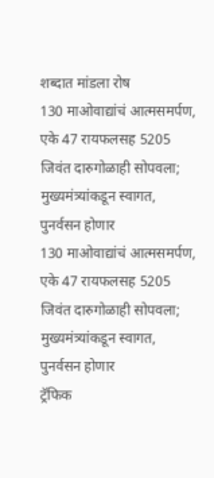शब्दात मांडला रोष
130 माओवाद्यांचं आत्मसमर्पण, एके 47 रायफलसह 5205 जिवंत दारुगोळाही सोपवला; मुख्यमंत्र्यांकडून स्वागत, पुनर्वसन होणार
130 माओवाद्यांचं आत्मसमर्पण, एके 47 रायफलसह 5205 जिवंत दारुगोळाही सोपवला; मुख्यमंत्र्यांकडून स्वागत, पुनर्वसन होणार
ट्रॅफिक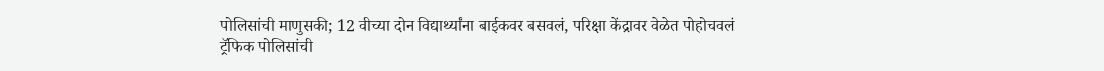पोलिसांची माणुसकी; 12 वीच्या दोन विद्यार्थ्यांना बाईकवर बसवलं, परिक्षा केंद्रावर वेळेत पोहोचवलं
ट्रॅफिक पोलिसांची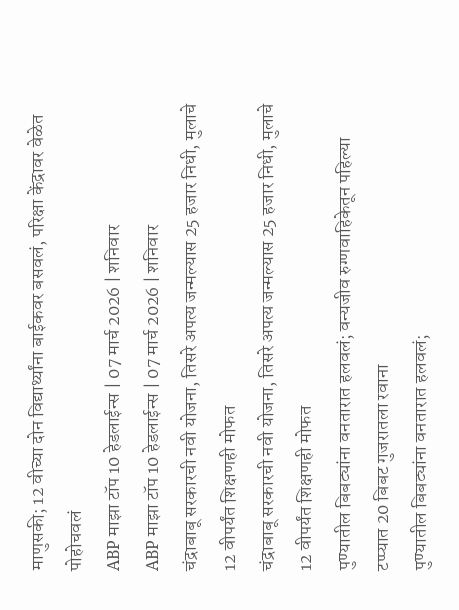माणुसकी; 12 वीच्या दोन विद्यार्थ्यांना बाईकवर बसवलं, परिक्षा केंद्रावर वेळेत पोहोचवलं
ABP माझा टॉप 10 हेडलाईन्स | 07 मार्च 2026 | शनिवार
ABP माझा टॉप 10 हेडलाईन्स | 07 मार्च 2026 | शनिवार
चंद्राबाबू सरकारची नवी योजना, तिसरे अपत्य जन्मल्यास 25 हजार निधी, मुलाचे 12 वीपर्यंत शिक्षणही मोफत
चंद्राबाबू सरकारची नवी योजना, तिसरे अपत्य जन्मल्यास 25 हजार निधी, मुलाचे 12 वीपर्यंत शिक्षणही मोफत
पुण्यातील बिबट्यांना वनतारात हलवलं; वन्यजीव रुग्णवाहिकेतून पहिल्या टप्प्यात 20 बिबट गुजरातला रवाना
पुण्यातील बिबट्यांना वनतारात हलवलं;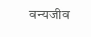वन्यजीव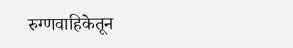रुग्णवाहिकेतून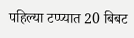पहिल्या टप्प्यात 20 बिबट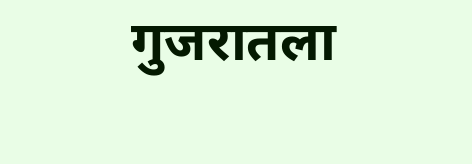गुजरातला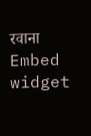रवाना
Embed widget